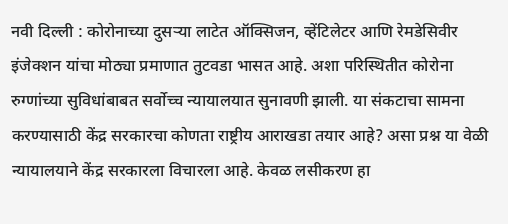नवी दिल्ली : कोरोनाच्या दुसऱ्या लाटेत ऑक्सिजन, व्हेंटिलेटर आणि रेमडेसिवीर इंजेक्शन यांचा मोठ्या प्रमाणात तुटवडा भासत आहे. अशा परिस्थितीत कोरोना रुग्णांच्या सुविधांबाबत सर्वोच्च न्यायालयात सुनावणी झाली. या संकटाचा सामना करण्यासाठी केंद्र सरकारचा कोणता राष्ट्रीय आराखडा तयार आहे? असा प्रश्न या वेळी न्यायालयाने केंद्र सरकारला विचारला आहे. केवळ लसीकरण हा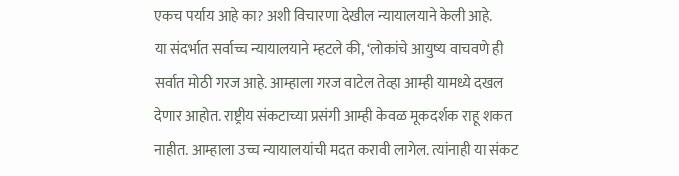एकच पर्याय आहे का? अशी विचारणा देखील न्यायालयाने केली आहे.
या संदर्भात सर्वाच्च न्यायालयाने म्हटले की, ‘लोकांचे आयुष्य वाचवणे ही सर्वात मोठी गरज आहे. आम्हाला गरज वाटेल तेव्हा आम्ही यामध्ये दखल देणार आहोत. राष्ट्रीय संकटाच्या प्रसंगी आम्ही केवळ मूकदर्शक राहू शकत नाहीत. आम्हाला उच्च न्यायालयांची मदत करावी लागेल. त्यांनाही या संकट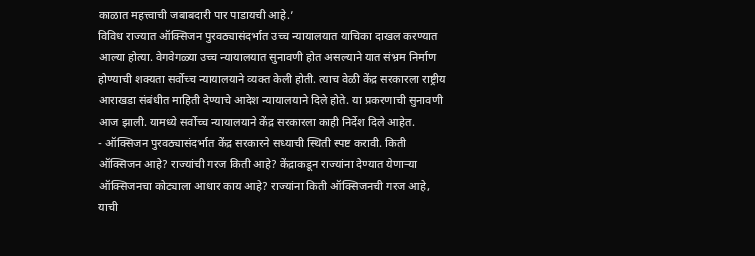काळात महत्त्वाची जबाबदारी पार पाडायची आहे.’
विविध राज्यात ऑक्सिजन पुरवठ्यासंदर्भात उच्च न्यायालयात याचिका दाखल करण्यात आल्या होत्या. वेगवेगळ्या उच्च न्यायालयात सुनावणी होत असल्याने यात संभ्रम निर्माण होण्याची शक्यता सर्वोच्च न्यायालयाने व्यक्त केली होती. त्याच वेळी केंद्र सरकारला राष्ट्रीय आराखडा संबंधीत माहिती देण्याचे आदेश न्यायालयाने दिले होते. या प्रकरणाची सुनावणी आज झाली. यामध्ये सर्वोच्च न्यायालयाने केंद्र सरकारला काही निर्देश दिले आहेत.
- ऑक्सिजन पुरवठ्यासंदर्भात केंद्र सरकारने सध्याची स्थिती स्पष्ट करावी. किती ऑक्सिजन आहे? राज्यांची गरज किती आहे? केंद्राकडून राज्यांना देण्यात येणाऱ्या ऑक्सिजनचा कोट्याला आधार काय आहे? राज्यांना किती ऑक्सिजनची गरज आहे, याची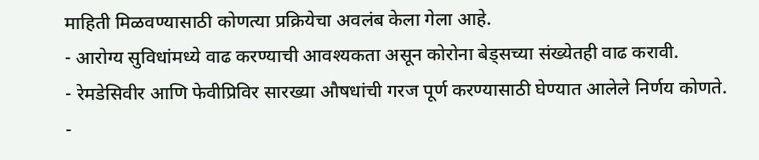माहिती मिळवण्यासाठी कोणत्या प्रक्रियेचा अवलंब केला गेला आहे.
- आरोग्य सुविधांमध्ये वाढ करण्याची आवश्यकता असून कोरोना बेड्सच्या संख्येतही वाढ करावी.
- रेमडेसिवीर आणि फेवीप्रिविर सारख्या औषधांची गरज पूर्ण करण्यासाठी घेण्यात आलेले निर्णय कोणते.
-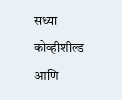सध्या कोव्हीशील्ड आणि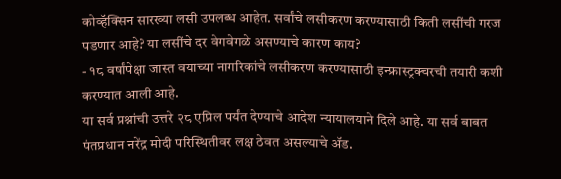कोव्हॅक्सिन सारख्या लसी उपलब्ध आहेत. सर्वांचे लसीकरण करण्यासाठी किती लसींची गरज पडणार आहे? या लसींचे दर वेगवेगळे असण्याचे कारण काय?
- १८ वर्षांपेक्षा जास्त वयाच्या नागरिकांचे लसीकरण करण्यासाठी इन्फ्रास्ट्रक्चरची तयारी कशी करण्यात आली आहे.
या सर्व प्रश्नांची उत्तरे २८ एप्रिल पर्यंत देण्याचे आदेश न्यायालयाने दिले आहे. या सर्व बाबत पंतप्रधान नरेंद्र मोदी परिस्थितीवर लक्ष ठेवत असल्याचे ॲड.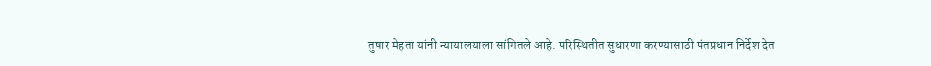तुषार मेहता यांनी न्यायालयाला सांगितले आहे. परिस्थितीत सुधारणा करण्यासाठी पंतप्रधान निर्देश देत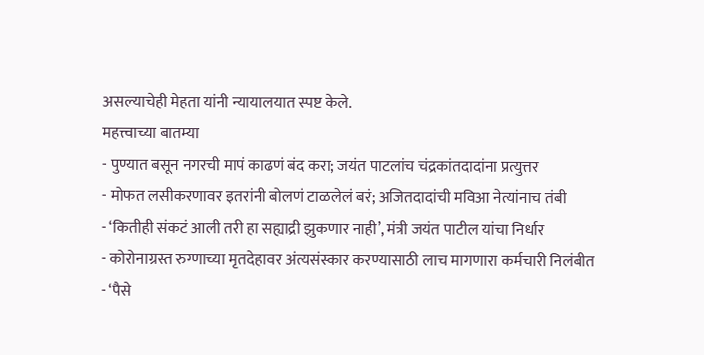असल्याचेही मेहता यांनी न्यायालयात स्पष्ट केले.
महत्त्वाच्या बातम्या
- पुण्यात बसून नगरची मापं काढणं बंद करा; जयंत पाटलांच चंद्रकांतदादांना प्रत्युत्तर
- मोफत लसीकरणावर इतरांनी बोलणं टाळलेलं बरं; अजितदादांची मविआ नेत्यांनाच तंबी
- ‘कितीही संकटं आली तरी हा सह्याद्री झुकणार नाही’, मंत्री जयंत पाटील यांचा निर्धार
- कोरोनाग्रस्त रुग्णाच्या मृतदेहावर अंत्यसंस्कार करण्यासाठी लाच मागणारा कर्मचारी निलंबीत
- ‘पैसे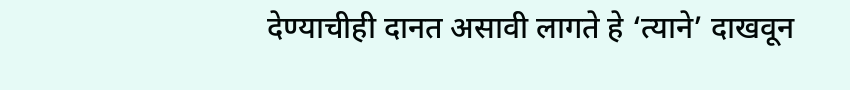देण्याचीही दानत असावी लागते हे ‘त्याने’ दाखवून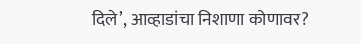दिले’, आव्हाडांचा निशाणा कोणावर?